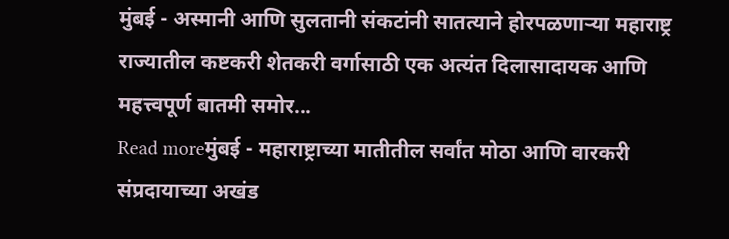मुंबई - अस्मानी आणि सुलतानी संकटांनी सातत्याने होरपळणाऱ्या महाराष्ट्र राज्यातील कष्टकरी शेतकरी वर्गासाठी एक अत्यंत दिलासादायक आणि महत्त्वपूर्ण बातमी समोर...
Read moreमुंबई - महाराष्ट्राच्या मातीतील सर्वांत मोठा आणि वारकरी संप्रदायाच्या अखंड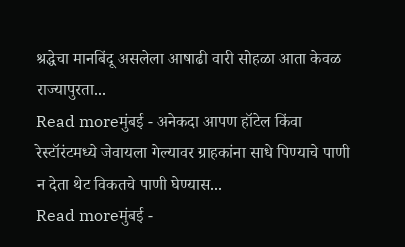श्रद्धेचा मानबिंदू असलेला आषाढी वारी सोहळा आता केवळ राज्यापुरता...
Read moreमुंबई - अनेकदा आपण हॉटेल किंवा रेस्टॉरंटमध्ये जेवायला गेल्यावर ग्राहकांना साधे पिण्याचे पाणी न देता थेट विकतचे पाणी घेण्यास...
Read moreमुंबई -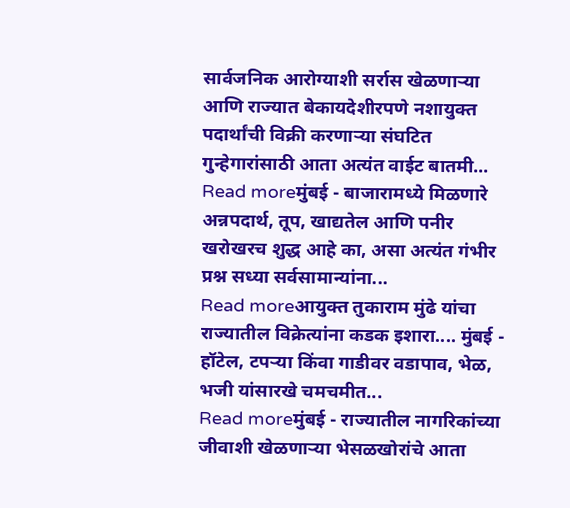सार्वजनिक आरोग्याशी सर्रास खेळणाऱ्या आणि राज्यात बेकायदेशीरपणे नशायुक्त पदार्थांची विक्री करणाऱ्या संघटित गुन्हेगारांसाठी आता अत्यंत वाईट बातमी...
Read moreमुंबई - बाजारामध्ये मिळणारे अन्नपदार्थ, तूप, खाद्यतेल आणि पनीर खरोखरच शुद्ध आहे का, असा अत्यंत गंभीर प्रश्न सध्या सर्वसामान्यांना...
Read moreआयुक्त तुकाराम मुंढे यांचा राज्यातील विक्रेत्यांना कडक इशारा.... मुंबई - हॉटेल, टपऱ्या किंवा गाडीवर वडापाव, भेळ, भजी यांसारखे चमचमीत...
Read moreमुंबई - राज्यातील नागरिकांच्या जीवाशी खेळणाऱ्या भेसळखोरांचे आता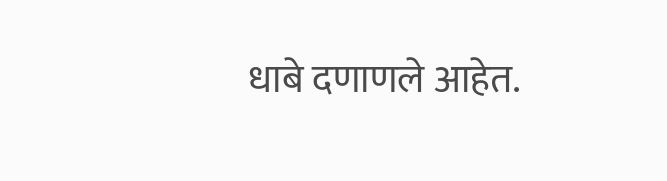धाबे दणाणले आहेत.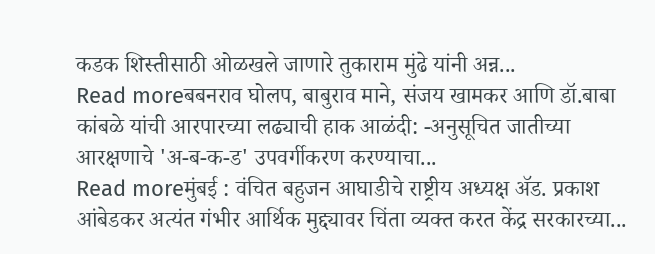कडक शिस्तीसाठी ओळखले जाणारे तुकाराम मुंढे यांनी अन्न...
Read moreबबनराव घोलप, बाबुराव माने, संजय खामकर आणि डॉ.बाबा कांबळे यांची आरपारच्या लढ्याची हाक आळंदी: -अनुसूचित जातीच्या आरक्षणाचे 'अ-ब-क-ड' उपवर्गीकरण करण्याचा...
Read moreमुंबई : वंचित बहुजन आघाडीचे राष्ट्रीय अध्यक्ष ॲड. प्रकाश आंबेडकर अत्यंत गंभीर आर्थिक मुद्द्यावर चिंता व्यक्त करत केंद्र सरकारच्या...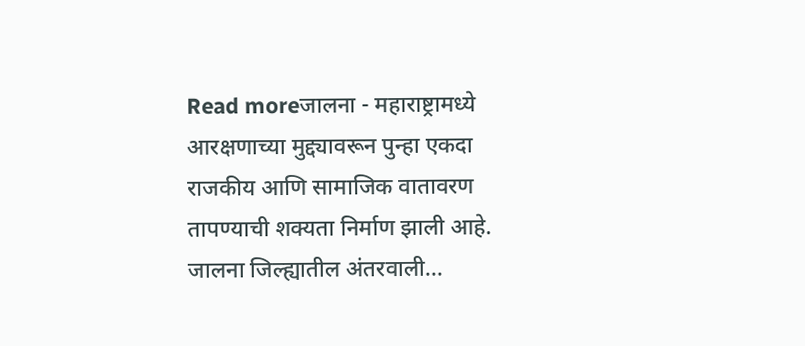Read moreजालना - महाराष्ट्रामध्ये आरक्षणाच्या मुद्द्यावरून पुन्हा एकदा राजकीय आणि सामाजिक वातावरण तापण्याची शक्यता निर्माण झाली आहे. जालना जिल्ह्यातील अंतरवाली...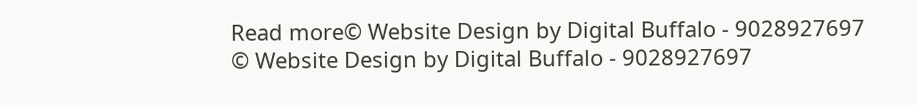Read more© Website Design by Digital Buffalo - 9028927697
© Website Design by Digital Buffalo - 9028927697